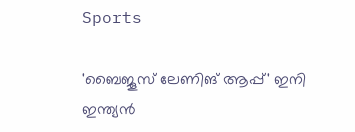Sports

'ബൈജൂസ് ലേണിങ് ആപ്പ്' ഇനി ഇന്ത്യന്‍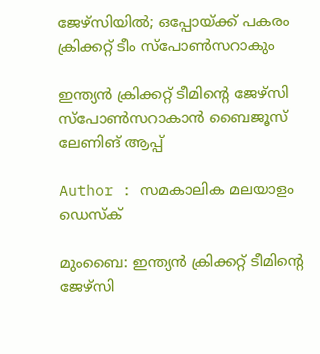ജേഴ്‌സിയില്‍; ഒപ്പോയ്ക്ക് പകരം ക്രിക്കറ്റ് ടീം സ്പോൺസറാകും

ഇന്ത്യന്‍ ക്രിക്കറ്റ് ടീമിന്റെ ജേഴ്‌സി സ്‌പോണ്‍സറാകാന്‍ ബൈജൂസ് ലേണിങ് ആപ്പ്

Author : സമകാലിക മലയാളം ഡെസ്ക്

മുംബൈ: ഇന്ത്യന്‍ ക്രിക്കറ്റ് ടീമിന്റെ ജേഴ്‌സി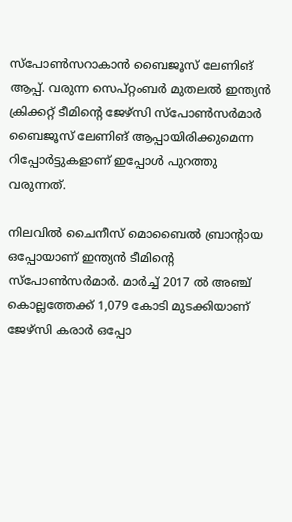സ്‌പോണ്‍സറാകാന്‍ ബൈജൂസ് ലേണിങ് ആപ്പ്. വരുന്ന സെപ്റ്റംബർ മുതലല്‍ ഇന്ത്യന്‍ ക്രിക്കറ്റ് ടീമിന്റെ ജേഴ്‌സി സ്‌പോണ്‍സര്‍മാര്‍ ബൈജൂസ് ലേണിങ് ആപ്പായിരിക്കുമെന്ന റിപ്പോര്‍ട്ടുകളാണ് ഇപ്പോള്‍ പുറത്തു വരുന്നത്.

നിലവില്‍ ചൈനീസ് മൊബൈല്‍ ബ്രാന്റായ ഒപ്പോയാണ് ഇന്ത്യന്‍ ടീമിന്റെ സ്‌പോണ്‍സര്‍മാര്‍. മാര്‍ച്ച് 2017 ല്‍ അഞ്ച് കൊല്ലത്തേക്ക് 1,079 കോടി മുടക്കിയാണ് ജേഴ്‌സി കരാര്‍ ഒപ്പോ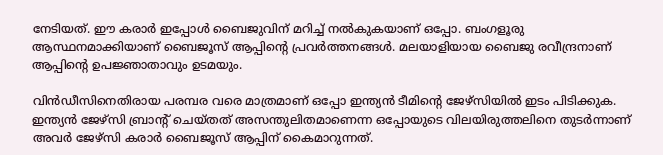നേടിയത്. ഈ കരാര്‍ ഇപ്പോള്‍ ബൈജുവിന് മറിച്ച് നല്‍കുകയാണ് ഒപ്പോ. ബംഗളൂരു ആസ്ഥനമാക്കിയാണ് ബൈജൂസ് ആപ്പിന്റെ പ്രവര്‍ത്തനങ്ങള്‍. മലയാളിയായ ബൈജു രവീന്ദ്രനാണ് ആപ്പിന്റെ ഉപജ്ഞാതാവും ഉടമയും.

വിന്‍ഡീസിനെതിരായ പരമ്പര വരെ മാത്രമാണ് ഒപ്പോ ഇന്ത്യന്‍ ടീമിന്റെ ജേഴ്‌സിയില്‍ ഇടം പിടിക്കുക. ഇന്ത്യന്‍ ജേഴ്‌സി ബ്രാന്റ് ചെയ്തത് അസന്തുലിതമാണെന്ന ഒപ്പോയുടെ വിലയിരുത്തലിനെ തുടര്‍ന്നാണ് അവര്‍ ജേഴ്‌സി കരാര്‍ ബൈജൂസ് ആപ്പിന് കൈമാറുന്നത്.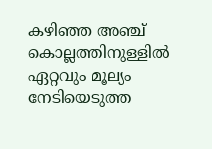കഴിഞ്ഞ അഞ്ച് കൊല്ലത്തിനുള്ളില്‍ ഏറ്റവും മൂല്യം നേടിയെടുത്ത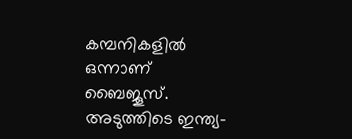കമ്പനികളില്‍ ഒന്നാണ് ബൈജൂസ്. അടുത്തിടെ ഇന്ത്യ-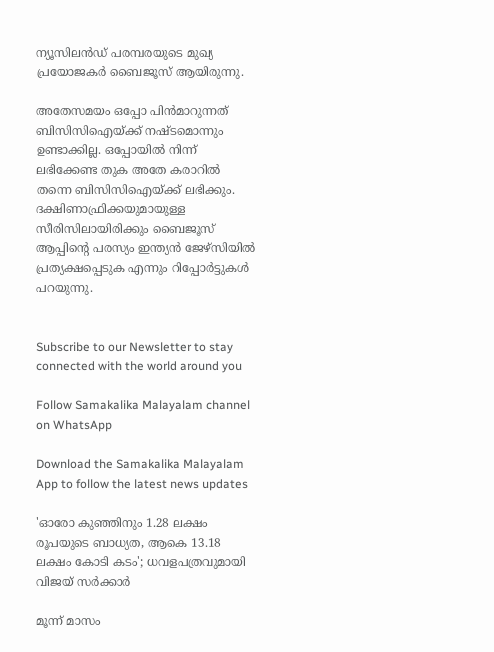ന്യൂസിലന്‍ഡ് പരമ്പരയുടെ മുഖ്യ പ്രയോജകര്‍ ബൈജൂസ് ആയിരുന്നു.

അതേസമയം ഒപ്പോ പിന്‍മാറുന്നത് ബിസിസിഐയ്ക്ക് നഷ്ടമൊന്നും ഉണ്ടാക്കില്ല. ഒപ്പോയില്‍ നിന്ന് ലഭിക്കേണ്ട തുക അതേ കരാറില്‍ തന്നെ ബിസിസിഐയ്ക്ക് ലഭിക്കും. ദക്ഷിണാഫ്രിക്കയുമായുള്ള സീരിസിലായിരിക്കും ബൈജൂസ് ആപ്പിന്റെ പരസ്യം ഇന്ത്യന്‍ ജേഴ്‌സിയില്‍ പ്രത്യക്ഷപ്പെടുക എന്നും റിപ്പോര്‍ട്ടുകള്‍ പറയുന്നു.


Subscribe to our Newsletter to stay connected with the world around you

Follow Samakalika Malayalam channel on WhatsApp

Download the Samakalika Malayalam App to follow the latest news updates

'ഓരോ കുഞ്ഞിനും 1.28 ലക്ഷം രൂപയുടെ ബാധ്യത, ആകെ 13.18 ലക്ഷം കോടി കടം'; ധവളപത്രവുമായി വിജയ്‌ സർക്കാർ

മൂന്ന് മാസം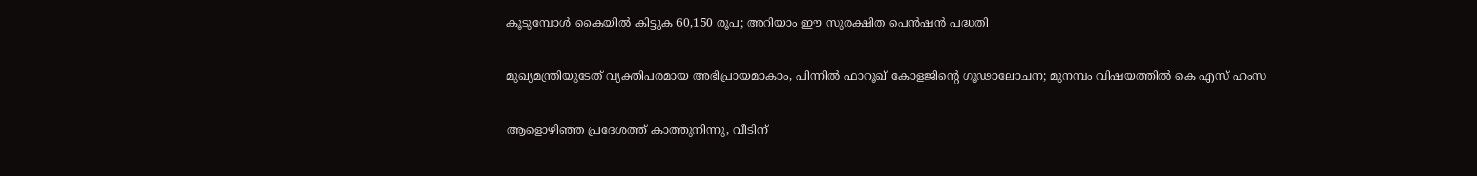കൂടുമ്പോള്‍ കൈയില്‍ കിട്ടുക 60,150 രൂപ; അറിയാം ഈ സുരക്ഷിത പെന്‍ഷന്‍ പദ്ധതി

മുഖ്യമന്ത്രിയുടേത് വ്യക്തിപരമായ അഭിപ്രായമാകാം, പിന്നിൽ ഫാറൂഖ് കോളജിന്റെ ഗൂഢാലോചന; മുനമ്പം വിഷയത്തിൽ കെ എസ് ഹംസ

ആളൊഴിഞ്ഞ പ്രദേശത്ത് കാത്തുനിന്നു, വീടിന്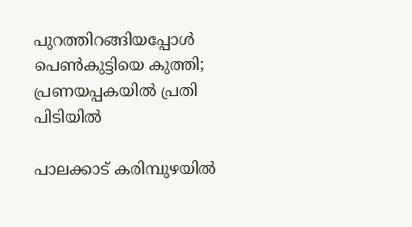പുറത്തിറങ്ങിയപ്പോള്‍ പെണ്‍കുട്ടിയെ കുത്തി; പ്രണയപ്പകയില്‍ പ്രതി പിടിയില്‍

പാലക്കാട് കരിമ്പുഴയിൽ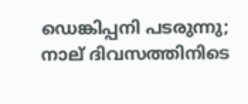ഡെങ്കിപ്പനി പടരുന്നു; നാല് ദിവസത്തിനിടെ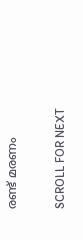രണ്ട് മരണം

SCROLL FOR NEXT